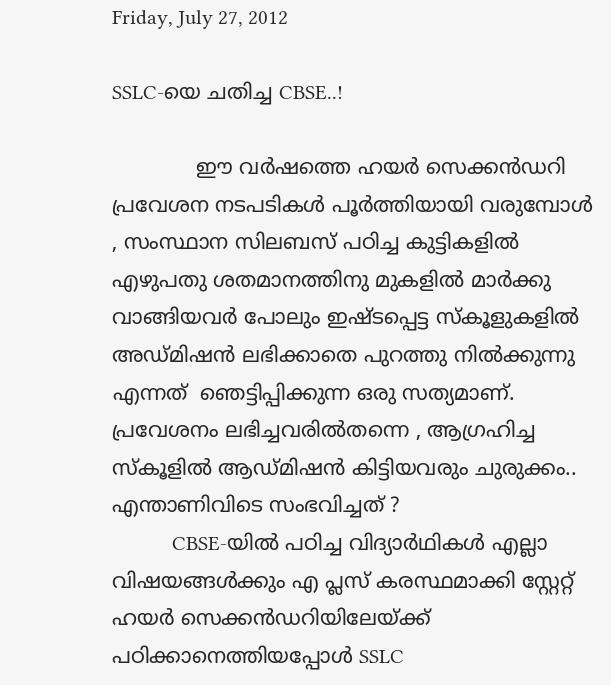Friday, July 27, 2012

SSLC-യെ ചതിച്ച CBSE..!

             ഈ വര്‍ഷത്തെ ഹയര്‍ സെക്കന്‍ഡറി പ്രവേശന നടപടികള്‍ പൂര്‍ത്തിയായി വരുമ്പോള്‍ , സംസ്ഥാന സിലബസ് പഠിച്ച കുട്ടികളില്‍ എഴുപതു ശതമാനത്തിനു മുകളില്‍ മാര്‍ക്കു വാങ്ങിയവര്‍ പോലും ഇഷ്ടപ്പെട്ട സ്കൂളുകളില്‍ അഡ്മിഷന്‍ ലഭിക്കാതെ പുറത്തു നില്‍ക്കുന്നു എന്നത്  ഞെട്ടിപ്പിക്കുന്ന ഒരു സത്യമാണ്. പ്രവേശനം ലഭിച്ചവരില്‍തന്നെ , ആഗ്രഹിച്ച സ്കൂളില്‍ ആഡ്മിഷന്‍ കിട്ടിയവരും ചുരുക്കം.. എന്താണിവിടെ സംഭവിച്ചത് ?
            CBSE-യില്‍ പഠിച്ച വിദ്യാര്‍ഥികള്‍ എല്ലാ വിഷയങ്ങള്‍ക്കും എ പ്ലസ് കരസ്ഥമാക്കി സ്റ്റേറ്റ് ഹയര്‍ സെക്കന്‍ഡറിയിലേയ്ക്ക് പഠിക്കാനെത്തിയപ്പോള്‍ SSLC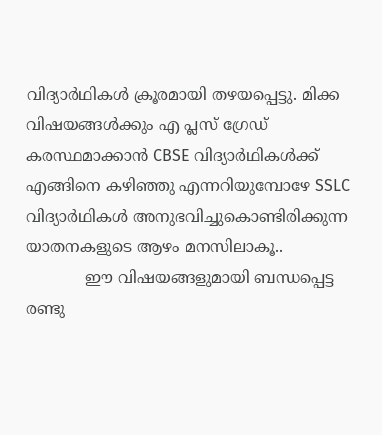വിദ്യാര്‍ഥികള്‍ ക്രൂരമായി തഴയപ്പെട്ടു. മിക്ക വിഷയങ്ങള്‍ക്കും എ പ്ലസ് ഗ്രേഡ് കരസ്ഥമാക്കാന്‍ CBSE വിദ്യാര്‍ഥികള്‍ക്ക് എങ്ങിനെ കഴിഞ്ഞു എന്നറിയുമ്പോഴേ SSLC വിദ്യാര്‍ഥികള്‍ അനുഭവിച്ചുകൊണ്ടിരിക്കുന്ന യാതനകളുടെ ആഴം മനസിലാകൂ..
            ഈ വിഷയങ്ങളുമായി ബന്ധപ്പെട്ട രണ്ടു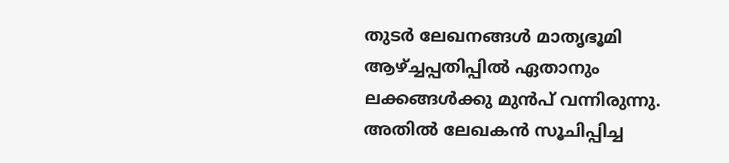തുടര്‍ ലേഖനങ്ങള്‍ മാതൃഭൂമി ആഴ്ച്ചപ്പതിപ്പില്‍ ഏതാനും ലക്കങ്ങള്‍ക്കു മുന്‍പ് വന്നിരുന്നു. അതില്‍ ലേഖകന്‍ സൂചിപ്പിച്ച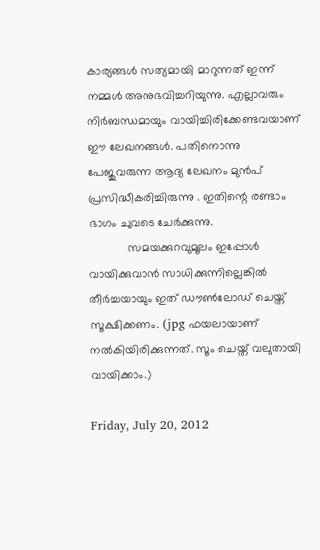കാര്യങ്ങള്‍ സത്യമായി മാറുന്നത് ഇന്ന് നമ്മള്‍ അനുഭവിച്ചറിയുന്നു. എല്ലാവരും നിര്‍ബന്ധമായും വായിച്ചിരിക്കേണ്ടവയാണ് ഈ ലേഖനങ്ങള്‍. പതിനൊന്നു പേജുവരുന്ന ആദ്യ ലേഖനം മുന്‍പ് പ്രസിദ്ധീകരിച്ചിരുന്നു . ഇതിന്റെ രണ്ടാം ഭാഗം ചുവടെ ചേര്‍ക്കുന്നു.
            സമയക്കുറവുമൂലം ഇപ്പോള്‍ വായിക്കുവാന്‍ സാധിക്കുന്നില്ലെങ്കില്‍ തീര്‍ച്ചയായും ഇത് ഡൗണ്‍ലോഡ് ചെയ്ത് സൂക്ഷിക്കണം. (jpg ഫയലായാണ് നല്‍കിയിരിക്കുന്നത്. സൂം ചെയ്ത് വലുതായി വായിക്കാം.)

Friday, July 20, 2012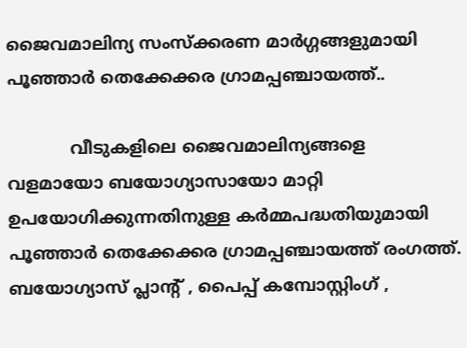ജൈവമാലിന്യ സംസ്ക്കരണ മാര്‍ഗ്ഗങ്ങളുമായി പൂഞ്ഞാര്‍ തെക്കേക്കര ഗ്രാമപ്പഞ്ചായത്ത്..

            വീടുകളിലെ ജൈവമാലിന്യങ്ങളെ വളമായോ ബയോഗ്യാസായോ മാറ്റി ഉപയോഗിക്കുന്നതിനുള്ള കര്‍മ്മപദ്ധതിയുമായി പൂഞ്ഞാര്‍ തെക്കേക്കര ഗ്രാമപ്പഞ്ചായത്ത് രംഗത്ത്.  ബയോഗ്യാസ് പ്ലാന്റ് , പൈപ്പ് കമ്പോസ്റ്റിംഗ് ,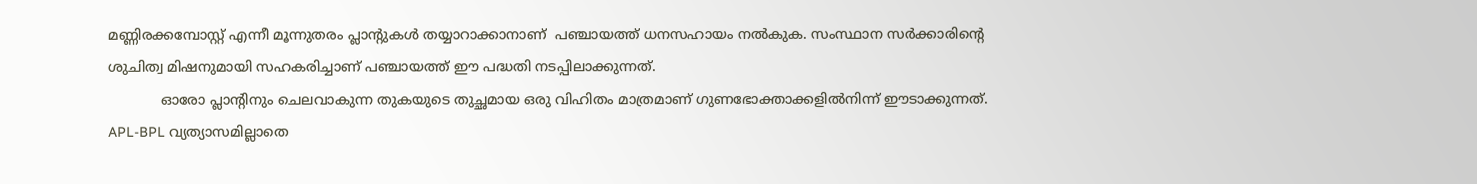മണ്ണിരക്കമ്പോസ്റ്റ് എന്നീ മൂന്നുതരം പ്ലാന്റുകള്‍ തയ്യാറാക്കാനാണ്  പഞ്ചായത്ത് ധനസഹായം നല്‍കുക. സംസ്ഥാന സര്‍ക്കാരിന്റെ ശുചിത്വ മിഷനുമായി സഹകരിച്ചാണ് പഞ്ചായത്ത് ഈ പദ്ധതി നടപ്പിലാക്കുന്നത്.
            ഓരോ പ്ലാന്റിനും ചെലവാകുന്ന തുകയുടെ തുച്ഛമായ ഒരു വിഹിതം മാത്രമാണ് ഗുണഭോക്താക്കളില്‍നിന്ന് ഈടാക്കുന്നത്. APL-BPL വ്യത്യാസമില്ലാതെ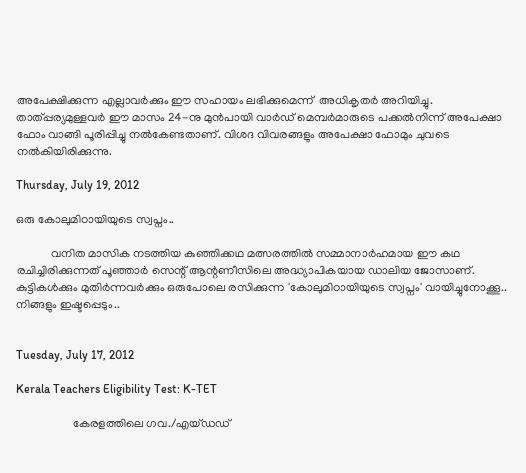അപേക്ഷിക്കുന്ന എല്ലാവര്‍ക്കും ഈ സഹായം ലഭിക്കുമെന്ന്  അധികൃതര്‍ അറിയിച്ചു. താത്പ്പര്യമുള്ളവര്‍ ഈ മാസം 24-നു മുന്‍പായി വാര്‍ഡ് മെമ്പര്‍മാരുടെ പക്കല്‍നിന്ന് അപേക്ഷാ ഫോം വാങ്ങി പൂരിപ്പിച്ചു നല്‍കേണ്ടതാണ്. വിശദ വിവരങ്ങളും അപേക്ഷാ ഫോമും ചുവടെ നല്‍കിയിരിക്കുന്നു.

Thursday, July 19, 2012

ഒരു കോലുമിഠായിയുടെ സ്വപ്നം..

            വനിത മാസിക നടത്തിയ കുഞ്ഞിക്കഥ മത്സരത്തില്‍ സമ്മാനാര്‍ഹമായ ഈ കഥ രചിച്ചിരിക്കുന്നത് പൂഞ്ഞാര്‍ സെന്റ് ആന്റണീസിലെ അദ്ധ്യാപികയായ ഡാലിയ ജോസാണ്. കുട്ടികള്‍ക്കും മുതിര്‍ന്നവര്‍ക്കും ഒരുപോലെ രസിക്കുന്ന 'കോലുമിഠായിയുടെ സ്വപ്നം' വായിച്ചുനോക്കൂ.. നിങ്ങളും ഇഷ്ടപ്പെടും..


Tuesday, July 17, 2012

Kerala Teachers Eligibility Test: K-TET

                   കേരളത്തിലെ ഗവ./എയ്ഡഡ്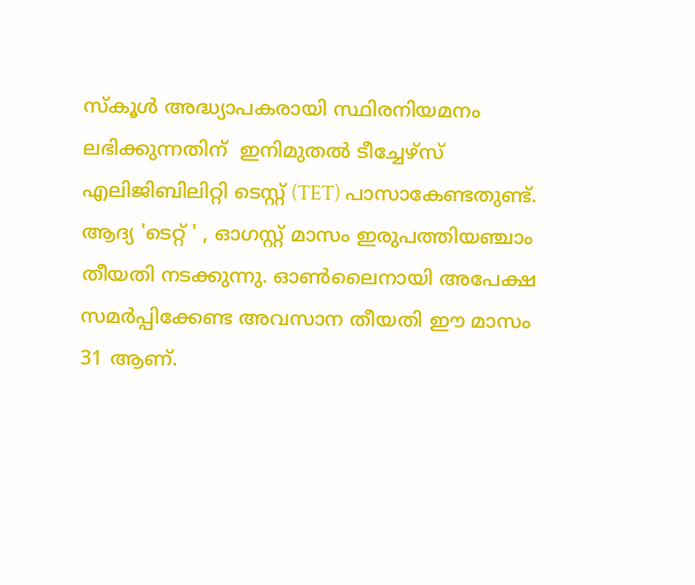സ്കൂള്‍ അദ്ധ്യാപകരായി സ്ഥിരനിയമനം ലഭിക്കുന്നതിന്  ഇനിമുതല്‍ ടീച്ചേഴ്സ് എലിജിബിലിറ്റി ടെസ്റ്റ് (TET) പാസാകേണ്ടതുണ്ട്. ആദ്യ 'ടെറ്റ് ' , ഓഗസ്റ്റ് മാസം ഇരുപത്തിയഞ്ചാം തീയതി നടക്കുന്നു. ഓണ്‍ലൈനായി അപേക്ഷ സമര്‍പ്പിക്കേണ്ട അവസാന തീയതി ഈ മാസം 31 ആണ്.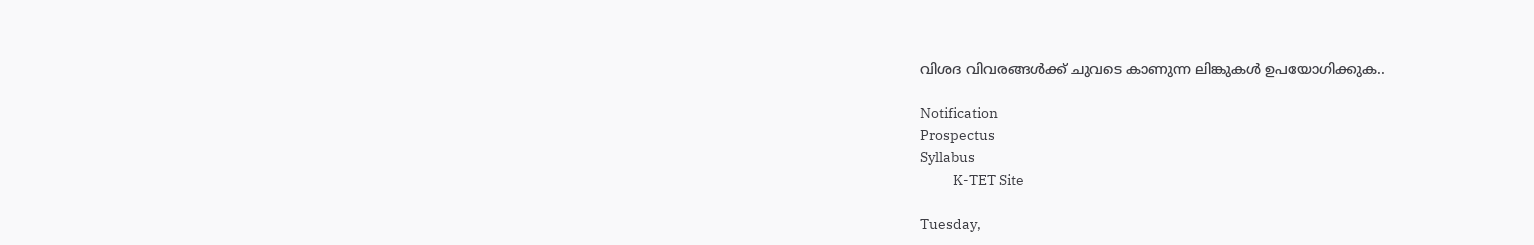വിശദ വിവരങ്ങള്‍ക്ക് ചുവടെ കാണുന്ന ലിങ്കുകള്‍ ഉപയോഗിക്കുക..

Notification
Prospectus
Syllabus
           K-TET Site

Tuesday,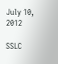July 10, 2012

SSLC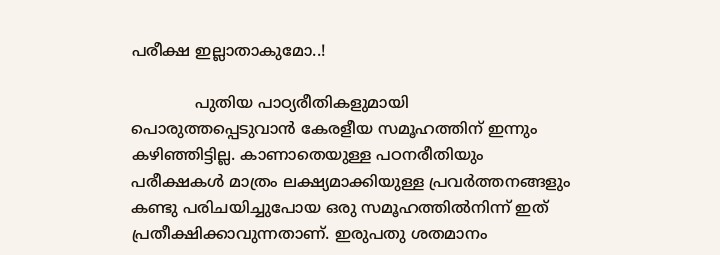പരീക്ഷ ഇല്ലാതാകുമോ..!

             പുതിയ പാഠ്യരീതികളുമായി പൊരുത്തപ്പെടുവാന്‍ കേരളീയ സമൂഹത്തിന് ഇന്നും കഴിഞ്ഞിട്ടില്ല. കാണാതെയുള്ള പഠനരീതിയും പരീക്ഷകള്‍ മാത്രം ലക്ഷ്യമാക്കിയുള്ള പ്രവര്‍ത്തനങ്ങളും കണ്ടു പരിചയിച്ചുപോയ ഒരു സമൂഹത്തില്‍നിന്ന് ഇത് പ്രതീക്ഷിക്കാവുന്നതാണ്. ഇരുപതു ശതമാനം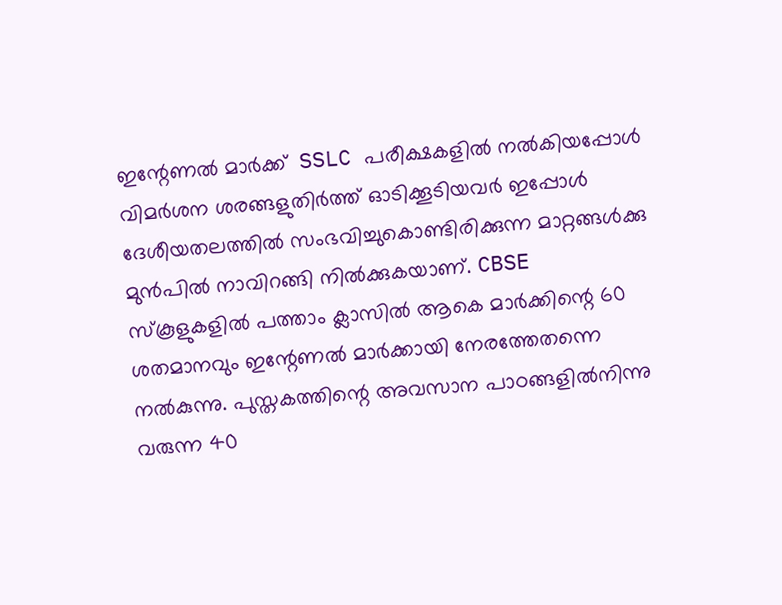ഇന്റേണല്‍ മാര്‍ക്ക്  SSLC പരീക്ഷകളില്‍ നല്‍കിയപ്പോള്‍ വിമര്‍ശന ശരങ്ങളുതിര്‍ത്ത് ഓടിക്കൂടിയവര്‍ ഇപ്പോള്‍ ദേശീയതലത്തില്‍ സംഭവിച്ചുകൊണ്ടിരിക്കുന്ന മാറ്റങ്ങള്‍ക്കു മുന്‍പില്‍ നാവിറങ്ങി നില്‍ക്കുകയാണ്. CBSE സ്കൂളുകളില്‍ പത്താം ക്ലാസില്‍ ആകെ മാര്‍ക്കിന്റെ 60 ശതമാനവും ഇന്റേണല്‍ മാര്‍ക്കായി നേരത്തേതന്നെ നല്‍കുന്നു. പുസ്തകത്തിന്റെ അവസാന പാഠങ്ങളില്‍നിന്നു വരുന്ന 40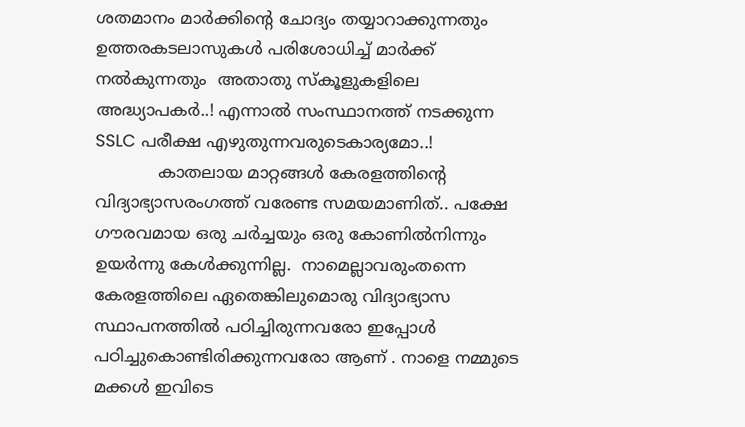ശതമാനം മാര്‍ക്കിന്റെ ചോദ്യം തയ്യാറാക്കുന്നതും ഉത്തരകടലാസുകള്‍ പരിശോധിച്ച് മാര്‍ക്ക് നല്‍കുന്നതും  അതാതു സ്കൂളുകളിലെ അദ്ധ്യാപകര്‍..! എന്നാല്‍ സംസ്ഥാനത്ത് നടക്കുന്ന SSLC പരീക്ഷ എഴുതുന്നവരുടെകാര്യമോ..!
            കാതലായ മാറ്റങ്ങള്‍ കേരളത്തിന്റെ വിദ്യാഭ്യാസരംഗത്ത് വരേണ്ട സമയമാണിത്.. പക്ഷേ ഗൗരവമായ ഒരു ചര്‍ച്ചയും ഒരു കോണില്‍നിന്നും ഉയര്‍ന്നു കേള്‍ക്കുന്നില്ല.  നാമെല്ലാവരുംതന്നെ കേരളത്തിലെ ഏതെങ്കിലുമൊരു വിദ്യാഭ്യാസ സ്ഥാപനത്തില്‍ പഠിച്ചിരുന്നവരോ ഇപ്പോള്‍ പഠിച്ചുകൊണ്ടിരിക്കുന്നവരോ ആണ് . നാളെ നമ്മുടെ മക്കള്‍ ഇവിടെ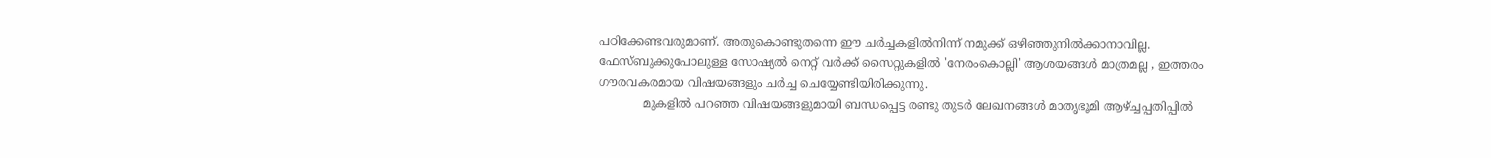പഠിക്കേണ്ടവരുമാണ്. അതുകൊണ്ടുതന്നെ ഈ ചര്‍ച്ചകളില്‍നിന്ന് നമുക്ക് ഒഴിഞ്ഞുനില്‍ക്കാനാവില്ല. ഫേസ്ബുക്കുപോലുള്ള സോഷ്യല്‍ നെറ്റ് വര്‍ക്ക് സൈറ്റുകളില്‍ 'നേരംകൊല്ലി' ആശയങ്ങള്‍ മാത്രമല്ല , ഇത്തരം ഗൗരവകരമായ വിഷയങ്ങളും ചര്‍ച്ച ചെയ്യേണ്ടിയിരിക്കുന്നു.
            മുകളില്‍ പറഞ്ഞ വിഷയങ്ങളുമായി ബന്ധപ്പെട്ട രണ്ടു തുടര്‍ ലേഖനങ്ങള്‍ മാതൃഭൂമി ആഴ്ച്ചപ്പതിപ്പില്‍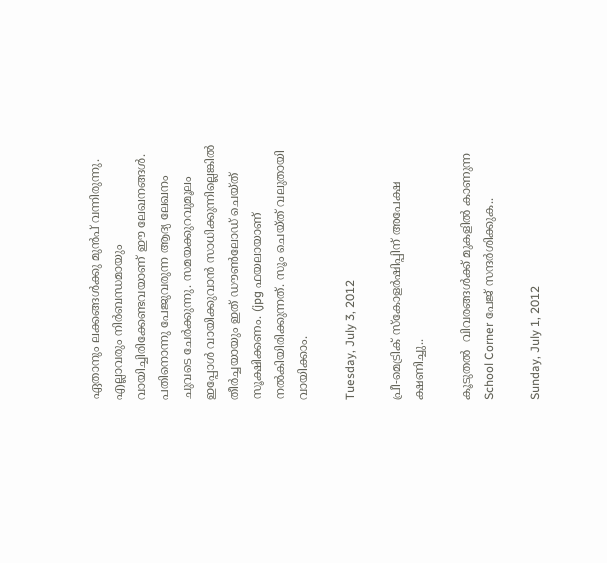ഏതാനും ലക്കങ്ങള്‍ക്കു മുന്‍പ് വന്നിരുന്നു. എല്ലാവരും നിര്‍ബന്ധമായും വായിച്ചിരിക്കേണ്ടവയാണ് ഈ ലേഖനങ്ങള്‍. പതിനൊന്നു പേജുവരുന്ന ആദ്യ ലേഖനം ചുവടെ ചേര്‍ക്കുന്നു. സമയക്കുറവുമൂലം ഇപ്പോള്‍ വായിക്കുവാന്‍ സാധിക്കുന്നില്ലെങ്കില്‍ തീര്‍ച്ചയായും ഇത് ഡൗണ്‍ലോഡ് ചെയ്ത് സൂക്ഷിക്കണം. (jpg ഫയലായാണ് നല്‍കിയിരിക്കുന്നത്. സൂം ചെയ്ത് വലുതായി വായിക്കാം.

Tuesday, July 3, 2012

പ്രീ-മെട്രിക് സ്കോളര്‍ഷിപ്പിന് അപേക്ഷ ക്ഷണിച്ചു..

കൂടുതല്‍  വിവരങ്ങള്‍ക്ക് മുകളില്‍ കാണുന്ന School Corner പേജ് സന്ദര്‍ശിക്കുക..

Sunday, July 1, 2012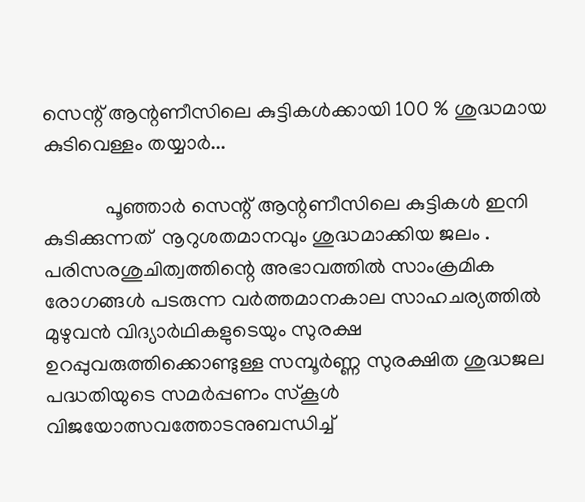സെന്റ് ആന്റണീസിലെ കുട്ടികള്‍ക്കായി 100 % ശുദ്ധമായ കുടിവെള്ളം തയ്യാര്‍...

            പൂഞ്ഞാര്‍ സെന്റ് ആന്റണീസിലെ കുട്ടികള്‍ ഇനി കുടിക്കുന്നത്  നൂറുശതമാനവും ശുദ്ധമാക്കിയ ജലം . പരിസരശുചിത്വത്തിന്റെ അഭാവത്തില്‍ സാംക്രമിക രോഗങ്ങള്‍ പടരുന്ന വര്‍ത്തമാനകാല സാഹചര്യത്തില്‍ മുഴുവന്‍ വിദ്യാര്‍ഥികളുടെയും സുരക്ഷ ഉറപ്പുവരുത്തിക്കൊണ്ടുള്ള സമ്പൂര്‍ണ്ണ സുരക്ഷിത ശുദ്ധജല പദ്ധതിയുടെ സമര്‍പ്പണം സ്കൂള്‍ വിജയോത്സവത്തോടനുബന്ധിച്ച്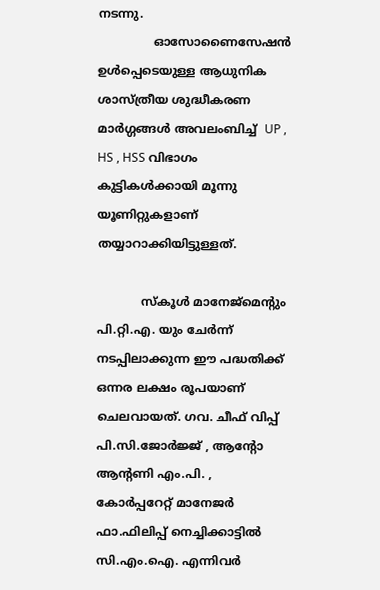നടന്നു.
               ഓസോണൈസേഷന്‍ ഉള്‍പ്പെടെയുള്ള ആധുനിക ശാസ്ത്രീയ ശുദ്ധീകരണ മാര്‍ഗ്ഗങ്ങള്‍ അവലംബിച്ച്  UP , HS , HSS വിഭാഗം കുട്ടികള്‍ക്കായി മൂന്നു യൂണിറ്റുകളാണ്  തയ്യാറാക്കിയിട്ടുള്ളത്.

            സ്കൂള്‍ മാനേജ്മെന്റും പി.റ്റി.എ. യും ചേര്‍ന്ന് നടപ്പിലാക്കുന്ന ഈ പദ്ധതിക്ക് ഒന്നര ലക്ഷം രൂപയാണ് ചെലവായത്. ഗവ. ചീഫ് വിപ്പ് പി.സി.ജോര്‍ജ്ജ് , ആന്റോ ആന്റണി എം.പി. , കോര്‍പ്പറേറ്റ് മാനേജര്‍ ഫാ.ഫിലിപ്പ് നെച്ചിക്കാട്ടില്‍ സി.എം.ഐ. എന്നിവര്‍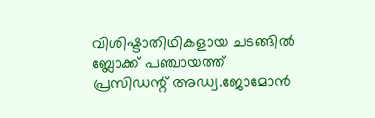വിശിഷ്ടാതിഥികളായ ചടങ്ങില്‍ ബ്ലോക്ക് പഞ്ചായത്ത് പ്രസിഡന്റ് അഡ്വ.ജോമോന്‍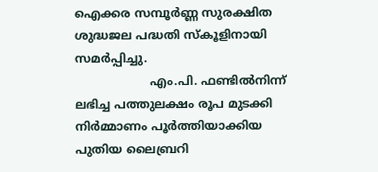ഐക്കര സമ്പൂര്‍ണ്ണ സുരക്ഷിത ശുദ്ധജല പദ്ധതി സ്കൂളിനായി  സമര്‍പ്പിച്ചു.
                    എം.പി. ഫണ്ടില്‍നിന്ന് ലഭിച്ച പത്തുലക്ഷം രൂപ മുടക്കി നിര്‍മ്മാണം പൂര്‍ത്തിയാക്കിയ പുതിയ ലൈബ്രറി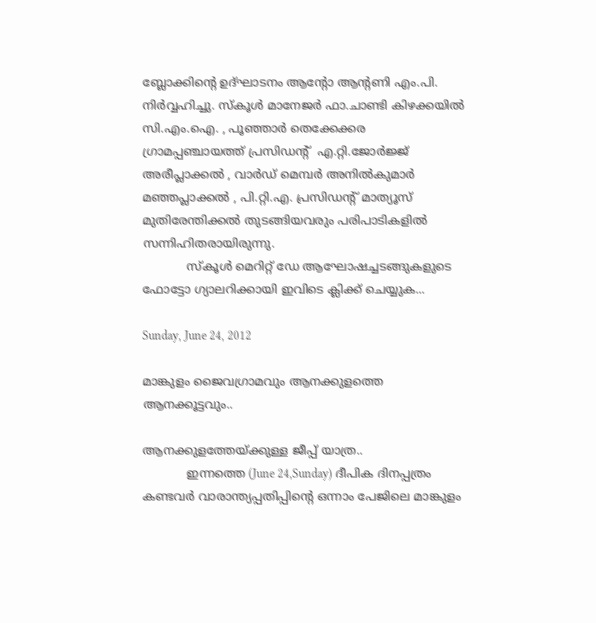ബ്ലോക്കിന്റെ ഉദ്ഘാടനം ആന്റോ ആന്റണി എം.പി. നിര്‍വ്വഹിച്ചു. സ്കൂള്‍ മാനേജര്‍ ഫാ.ചാണ്ടി കിഴക്കയില്‍ സി.എം.ഐ. , പൂഞ്ഞാര്‍ തെക്കേക്കര ഗ്രാമപ്പഞ്ചായത്ത് പ്രസിഡന്റ്  എ.റ്റി.ജോര്‍ജ്ജ് അരീപ്ലാക്കല്‍ , വാര്‍ഡ് മെമ്പര്‍ അനില്‍കുമാര്‍ മഞ്ഞപ്ലാക്കല്‍ , പി.റ്റി.എ. പ്രസിഡന്റ് മാത്യൂസ് മുതിരേന്തിക്കല്‍ തുടങ്ങിയവരും പരിപാടികളില്‍ സന്നിഹിതരായിരുന്നു.
            സ്കൂള്‍ മെറിറ്റ് ഡേ ആഘോഷച്ചടങ്ങുകളുടെ ഫോട്ടോ ഗ്യാലറിക്കായി ഇവിടെ ക്ലിക്ക് ചെയ്യുക...

Sunday, June 24, 2012

മാങ്കുളം ജൈവഗ്രാമവും ആനക്കുളത്തെ ആനക്കൂട്ടവും..

ആനക്കുളത്തേയ്ക്കുള്ള ജീപ്പ് യാത്ര..
            ഇന്നത്തെ (June 24,Sunday) ദീപിക ദിനപ്പത്രം കണ്ടവര്‍ വാരാന്ത്യപ്പതിപ്പിന്റെ ഒന്നാം പേജിലെ മാങ്കുളം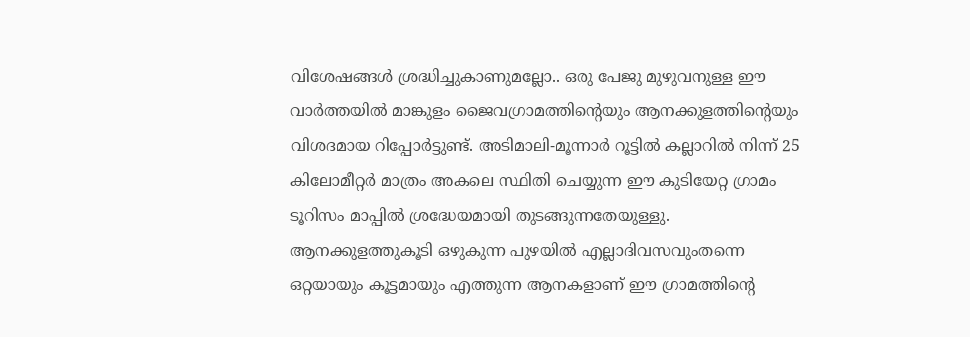വിശേഷങ്ങള്‍ ശ്രദ്ധിച്ചുകാണുമല്ലോ.. ഒരു പേജു മുഴുവനുള്ള ഈ വാര്‍ത്തയില്‍ മാങ്കുളം ജൈവഗ്രാമത്തിന്റെയും ആനക്കുളത്തിന്റെയും വിശദമായ റിപ്പോര്‍ട്ടുണ്ട്. അടിമാലി-മൂന്നാര്‍ റൂട്ടില്‍ കല്ലാറില്‍ നിന്ന് 25 കിലോമീറ്റര്‍ മാത്രം അകലെ സ്ഥിതി ചെയ്യുന്ന ഈ കുടിയേറ്റ ഗ്രാമം ടൂറിസം മാപ്പില്‍ ശ്രദ്ധേയമായി തുടങ്ങുന്നതേയുള്ളു. ആനക്കുളത്തുകൂടി ഒഴുകുന്ന പുഴയില്‍ എല്ലാദിവസവുംതന്നെ ഒറ്റയായും കൂട്ടമായും എത്തുന്ന ആനകളാണ് ഈ ഗ്രാമത്തിന്റെ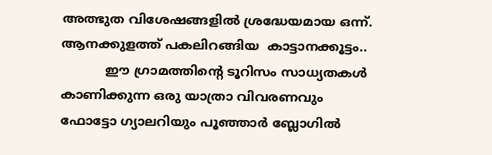അത്ഭുത വിശേഷങ്ങളില്‍ ശ്രദ്ധേയമായ ഒന്ന്.
ആനക്കുളത്ത് പകലിറങ്ങിയ  കാട്ടാനക്കൂട്ടം..
           ഈ ഗ്രാമത്തിന്റെ ടൂറിസം സാധ്യതകള്‍ കാണിക്കുന്ന ഒരു യാത്രാ വിവരണവും ഫോട്ടോ ഗ്യാലറിയും പൂഞ്ഞാര്‍ ബ്ലോഗില്‍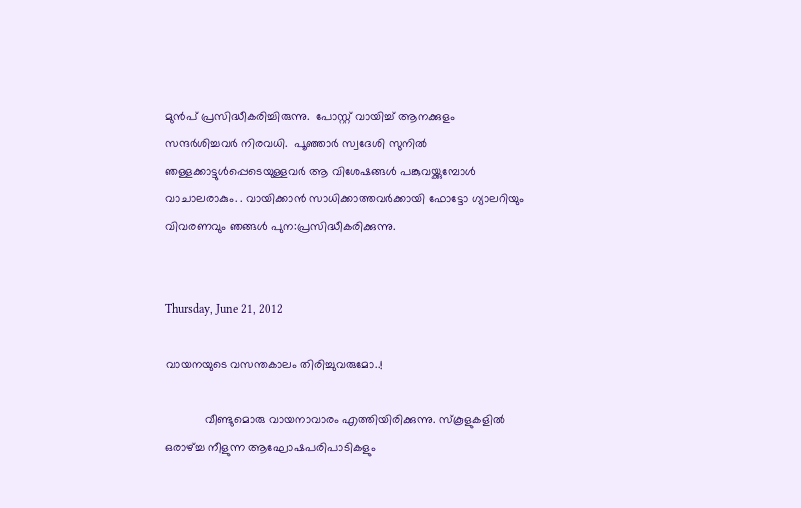മുന്‍പ് പ്രസിദ്ധീകരിച്ചിരുന്നു.  പോസ്റ്റ് വായിച്ച് ആനക്കുളം സന്ദര്‍ശിച്ചവര്‍ നിരവധി.  പൂഞ്ഞാര്‍ സ്വദേശി സുനില്‍ ഞള്ളക്കാട്ടുള്‍പ്പെടെയുള്ളവര്‍ ആ വിശേഷങ്ങള്‍ പങ്കുവയ്ക്കുമ്പോള്‍ വാചാലരാകും. . വായിക്കാന്‍ സാധിക്കാത്തവര്‍ക്കായി ഫോട്ടോ ഗ്യാലറിയും വിവരണവും ഞങ്ങള്‍ പുന:പ്രസിദ്ധീകരിക്കുന്നു.


Thursday, June 21, 2012

വായനയുടെ വസന്തകാലം തിരിച്ചുവരുമോ..!

            വീണ്ടുമൊരു വായനാവാരം എത്തിയിരിക്കുന്നു. സ്കൂളുകളില്‍ ഒരാഴ്ച്ച നീളുന്ന ആഘോഷപരിപാടികളും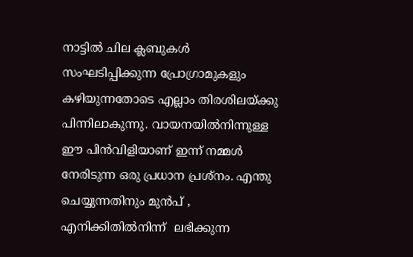നാട്ടില്‍ ചില ക്ലബുകള്‍ സംഘടിപ്പിക്കുന്ന പ്രോഗ്രാമുകളും കഴിയുന്നതോടെ എല്ലാം തിരശിലയ്ക്കു പിന്നിലാകുന്നു. വായനയില്‍നിന്നുള്ള ഈ പിന്‍വിളിയാണ് ഇന്ന് നമ്മള്‍ നേരിടുന്ന ഒരു പ്രധാന പ്രശ്നം. എന്തു ചെയ്യുന്നതിനും മുന്‍പ് , എനിക്കിതില്‍നിന്ന്  ലഭിക്കുന്ന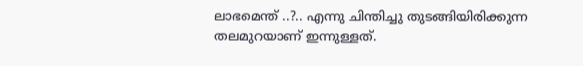ലാഭമെന്ത് ..?.. എന്നു ചിന്തിച്ചു തുടങ്ങിയിരിക്കുന്ന തലമുറയാണ് ഇന്നുള്ളത്.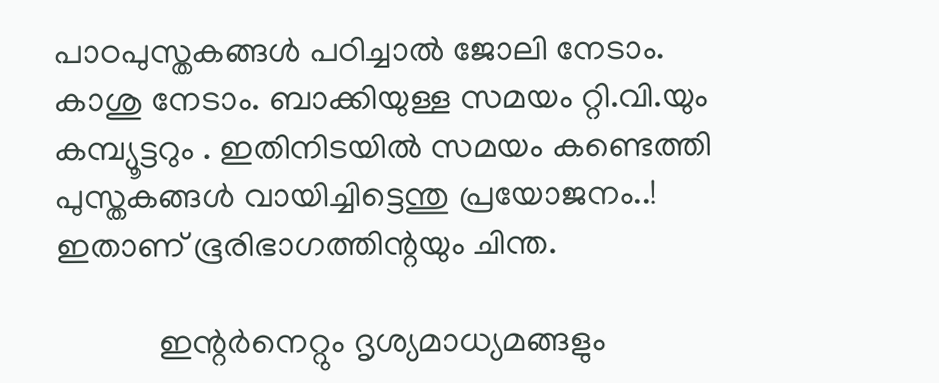പാഠപുസ്തകങ്ങള്‍ പഠിച്ചാല്‍ ജോലി നേടാം. കാശു നേടാം. ബാക്കിയുള്ള സമയം റ്റി.വി.യും കമ്പ്യൂട്ടറും . ഇതിനിടയില്‍ സമയം കണ്ടെത്തി പുസ്തകങ്ങള്‍ വായിച്ചിട്ടെന്തു പ്രയോജനം..! ഇതാണ് ഭൂരിഭാഗത്തിന്റയും ചിന്ത.

            ഇന്റര്‍നെറ്റും ദൃശ്യമാധ്യമങ്ങളും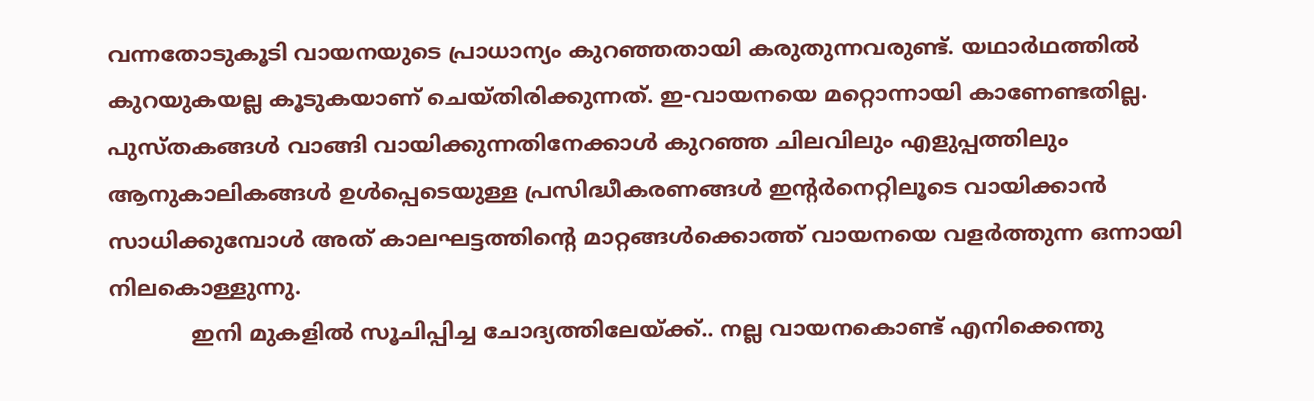വന്നതോടുകൂടി വായനയുടെ പ്രാധാന്യം കുറഞ്ഞതായി കരുതുന്നവരുണ്ട്. യഥാര്‍ഥത്തില്‍ കുറയുകയല്ല കൂടുകയാണ് ചെയ്തിരിക്കുന്നത്. ഇ-വായനയെ മറ്റൊന്നായി കാണേണ്ടതില്ല. പുസ്തകങ്ങള്‍ വാങ്ങി വായിക്കുന്നതിനേക്കാള്‍ കുറഞ്ഞ ചിലവിലും എളുപ്പത്തിലും ആനുകാലികങ്ങള്‍ ഉള്‍പ്പെടെയുള്ള പ്രസിദ്ധീകരണങ്ങള്‍ ഇന്റര്‍നെറ്റിലൂടെ വായിക്കാന്‍ സാധിക്കുമ്പോള്‍ അത് കാലഘട്ടത്തിന്റെ മാറ്റങ്ങള്‍ക്കൊത്ത് വായനയെ വളര്‍ത്തുന്ന ഒന്നായി നിലകൊള്ളുന്നു.
            ഇനി മുകളില്‍ സൂചിപ്പിച്ച ചോദ്യത്തിലേയ്ക്ക്.. നല്ല വായനകൊണ്ട് എനിക്കെന്തു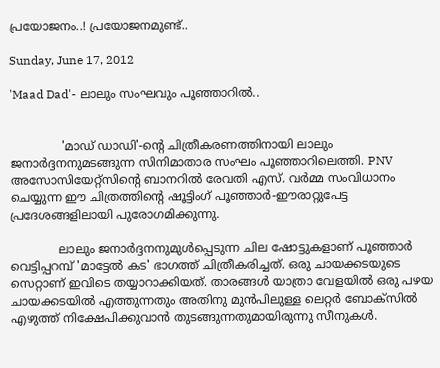പ്രയോജനം..! പ്രയോജനമുണ്ട്..

Sunday, June 17, 2012

'Maad Dad'- ലാലും സംഘവും പൂഞ്ഞാറില്‍..


              'മാഡ് ഡാഡി'-ന്റെ ചിത്രീകരണത്തിനായി ലാലും ജനാര്‍ദ്ദനനുമടങ്ങുന്ന സിനിമാതാര സംഘം പൂഞ്ഞാറിലെത്തി. PNV അസോസിയേറ്റ്സിന്റെ ബാനറില്‍ രേവതി എസ്. വര്‍മ്മ സംവിധാനം ചെയ്യുന്ന ഈ ചിത്രത്തിന്റെ ഷൂട്ടിംഗ് പൂഞ്ഞാര്‍-ഈരാറ്റുപേട്ട പ്രദേശങ്ങളിലായി പുരോഗമിക്കുന്നു.

             ലാലും ജനാര്‍ദ്ദനനുമുള്‍പ്പെടുന്ന ചില ഷോട്ടുകളാണ് പൂഞ്ഞാര്‍ വെട്ടിപ്പറമ്പ് 'മാട്ടേല്‍ കട' ഭാഗത്ത് ചിത്രീകരിച്ചത്. ഒരു ചായക്കടയുടെ സെറ്റാണ് ഇവിടെ തയ്യാറാക്കിയത്. താരങ്ങള്‍ യാത്രാ വേളയില്‍ ഒരു പഴയ ചായക്കടയില്‍ എത്തുന്നതും അതിനു മുന്‍പിലുള്ള ലെറ്റര്‍ ബോക്സില്‍ എഴുത്ത് നിക്ഷേപിക്കുവാന്‍ തുടങ്ങുന്നതുമായിരുന്നു സീനുകള്‍.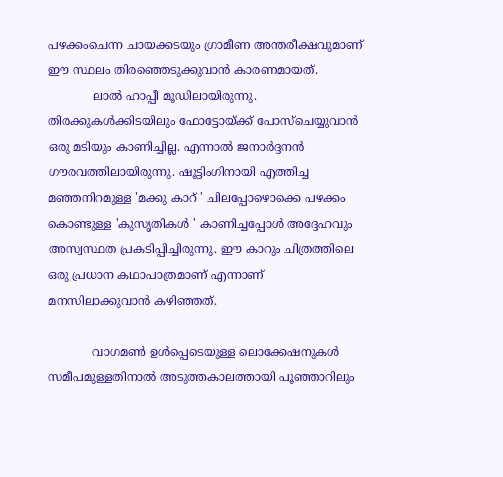പഴക്കംചെന്ന ചായക്കടയും ഗ്രാമീണ അന്തരീക്ഷവുമാണ് ഈ സ്ഥലം തിരഞ്ഞെടുക്കുവാന്‍ കാരണമായത്.
            ലാല്‍ ഹാപ്പീ മൂഡിലായിരുന്നു. തിരക്കുകള്‍ക്കിടയിലും ഫോട്ടോയ്ക്ക് പോസ്ചെയ്യുവാന്‍ ഒരു മടിയും കാണിച്ചില്ല. എന്നാല്‍ ജനാര്‍ദ്ദനന്‍ ഗൗരവത്തിലായിരുന്നു. ഷൂട്ടിംഗിനായി എത്തിച്ച മഞ്ഞനിറമുള്ള 'മക്കു കാറ് ' ചിലപ്പോഴൊക്കെ പഴക്കം കൊണ്ടുള്ള 'കുസൃതികള്‍ ' കാണിച്ചപ്പോള്‍ അദ്ദേഹവും അസ്വസ്ഥത പ്രകടിപ്പിച്ചിരുന്നു. ഈ കാറും ചിത്രത്തിലെ ഒരു പ്രധാന കഥാപാത്രമാണ് എന്നാണ് മനസിലാക്കുവാന്‍ കഴിഞ്ഞത്.

            വാഗമണ്‍ ഉള്‍പ്പെടെയുള്ള ലൊക്കേഷനുകള്‍ സമീപമുള്ളതിനാല്‍ അടുത്തകാലത്തായി പൂഞ്ഞാറിലും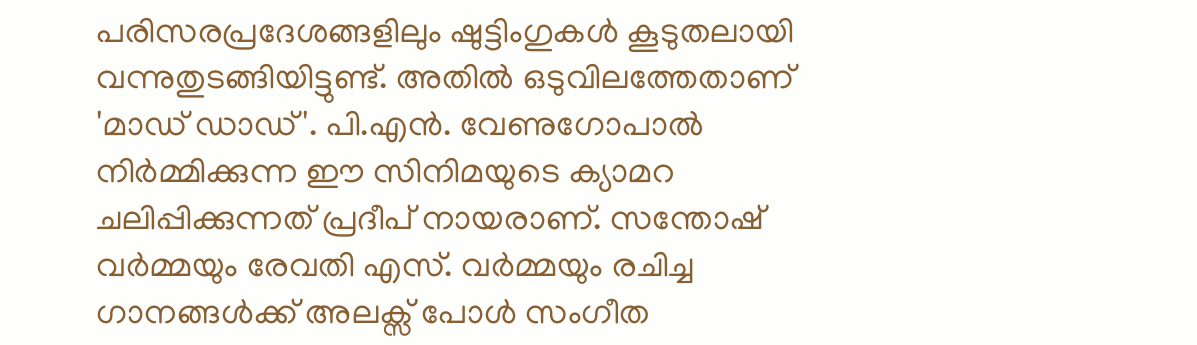പരിസരപ്രദേശങ്ങളിലും ഷുട്ടിംഗുകള്‍ കൂടുതലായി വന്നുതുടങ്ങിയിട്ടുണ്ട്. അതില്‍ ഒടുവിലത്തേതാണ് 'മാഡ് ഡാഡ്'. പി.എന്‍. വേണുഗോപാല്‍ നിര്‍മ്മിക്കുന്ന ഈ സിനിമയുടെ ക്യാമറ ചലിപ്പിക്കുന്നത് പ്രദീപ് നായരാണ്. സന്തോഷ് വര്‍മ്മയും രേവതി എസ്. വര്‍മ്മയും രചിച്ച ഗാനങ്ങള്‍ക്ക് അലക്സ് പോള്‍ സംഗീത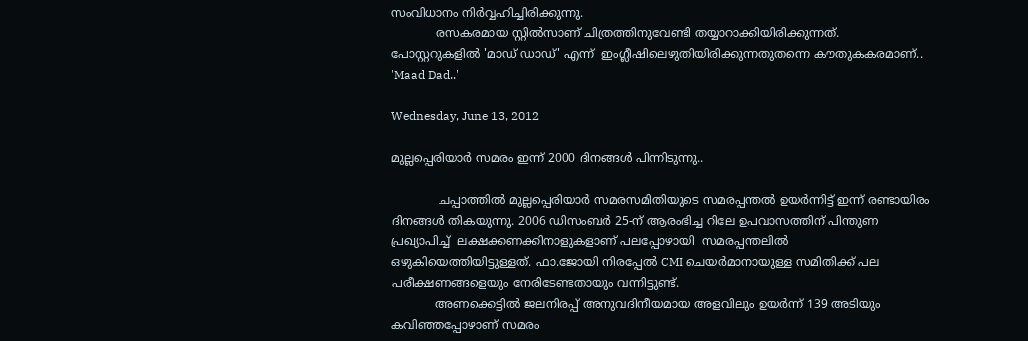സംവിധാനം നിര്‍വ്വഹിച്ചിരിക്കുന്നു.
            രസകരമായ സ്റ്റില്‍സാണ് ചിത്രത്തിനുവേണ്ടി തയ്യാറാക്കിയിരിക്കുന്നത്. പോസ്റ്ററുകളില്‍ 'മാഡ് ഡാഡ്' എന്ന്  ഇംഗ്ലീഷിലെഴുതിയിരിക്കുന്നതുതന്നെ കൗതുകകരമാണ്.. 'Maad Dad..'

Wednesday, June 13, 2012

മുല്ലപ്പെരിയാര്‍ സമരം ഇന്ന് 2000 ദിനങ്ങള്‍ പിന്നിടുന്നു..

             ചപ്പാത്തില്‍ മുല്ലപ്പെരിയാര്‍ സമരസമിതിയുടെ സമരപ്പന്തല്‍ ഉയര്‍ന്നിട്ട് ഇന്ന് രണ്ടായിരം ദിനങ്ങള്‍ തികയുന്നു. 2006 ഡിസംബര്‍ 25-ന് ആരംഭിച്ച റിലേ ഉപവാസത്തിന് പിന്തുണ പ്രഖ്യാപിച്ച്  ലക്ഷക്കണക്കിനാളുകളാണ് പലപ്പോഴായി  സമരപ്പന്തലില്‍ ഒഴുകിയെത്തിയിട്ടുള്ളത്. ഫാ.ജോയി നിരപ്പേല്‍ CMI ചെയര്‍മാനായുള്ള സമിതിക്ക് പല പരീക്ഷണങ്ങളെയും നേരിടേണ്ടതായും വന്നിട്ടുണ്ട്.
            അണക്കെട്ടില്‍ ജലനിരപ്പ് അനുവദിനീയമായ അളവിലും ഉയര്‍ന്ന് 139 അടിയും കവിഞ്ഞപ്പോഴാണ് സമരം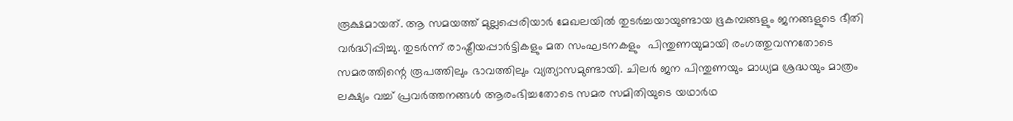രൂക്ഷമായത്. ആ സമയത്ത് മുല്ലപ്പെരിയാര്‍ മേഖലയില്‍ തുടര്‍ച്ചയായുണ്ടായ ഭൂകമ്പങ്ങളും ജനങ്ങളുടെ ഭീതി വര്‍ദ്ധിപ്പിച്ചു. തുടര്‍ന്ന് രാഷ്ട്രീയപ്പാര്‍ട്ടികളും മത സംഘടനകളും  പിന്തുണയുമായി രംഗത്തുവന്നതോടെ സമരത്തിന്റെ രൂപത്തിലും ഭാവത്തിലും വ്യത്യാസമുണ്ടായി. ചിലര്‍ ജന പിന്തുണയും മാധ്യമ ശ്രദ്ധയും മാത്രം ലക്ഷ്യം വച്ച് പ്രവര്‍ത്തനങ്ങള്‍ ആരംഭിച്ചതോടെ സമര സമിതിയുടെ യഥാര്‍ഥ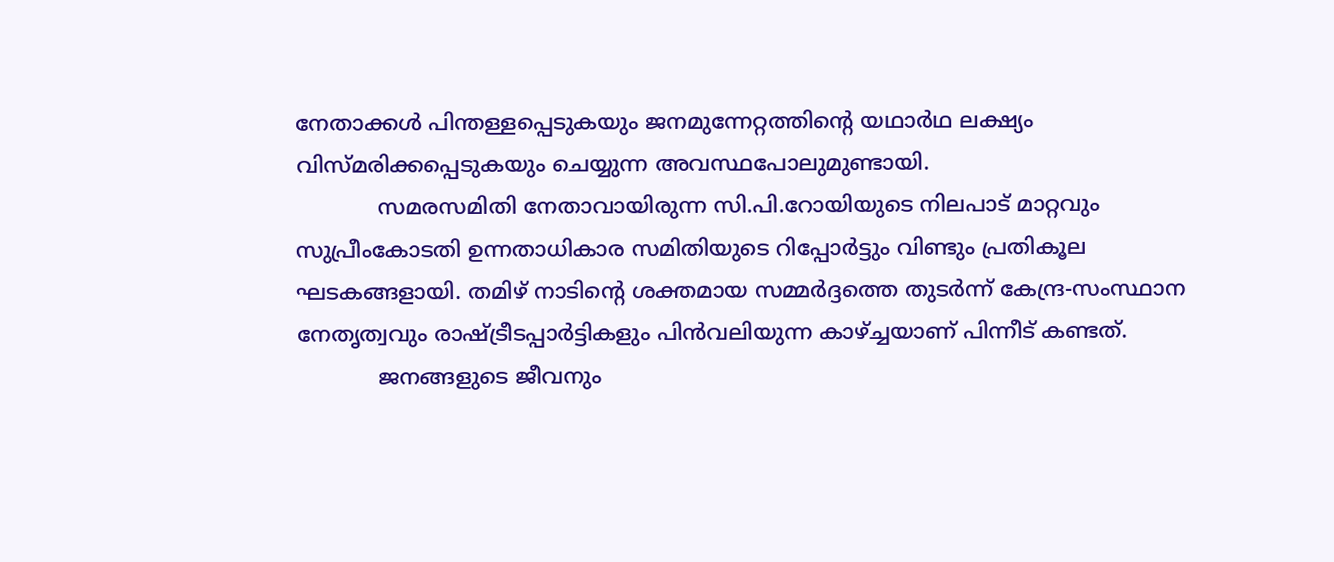നേതാക്കള്‍ പിന്തള്ളപ്പെടുകയും ജനമുന്നേറ്റത്തിന്റെ യഥാര്‍ഥ ലക്ഷ്യം വിസ്മരിക്കപ്പെടുകയും ചെയ്യുന്ന അവസ്ഥപോലുമുണ്ടായി.
            സമരസമിതി നേതാവായിരുന്ന സി.പി.റോയിയുടെ നിലപാട് മാറ്റവും സുപ്രീംകോടതി ഉന്നതാധികാര സമിതിയുടെ റിപ്പോര്‍ട്ടും വിണ്ടും പ്രതികൂല ഘടകങ്ങളായി. തമിഴ് നാടിന്റെ ശക്തമായ സമ്മര്‍ദ്ദത്തെ തുടര്‍ന്ന് കേന്ദ്ര-സംസ്ഥാന നേതൃത്വവും രാഷ്ട്രീടപ്പാര്‍ട്ടികളും പിന്‍വലിയുന്ന കാഴ്ച്ചയാണ് പിന്നീട് കണ്ടത്.
            ജനങ്ങളുടെ ജീവനും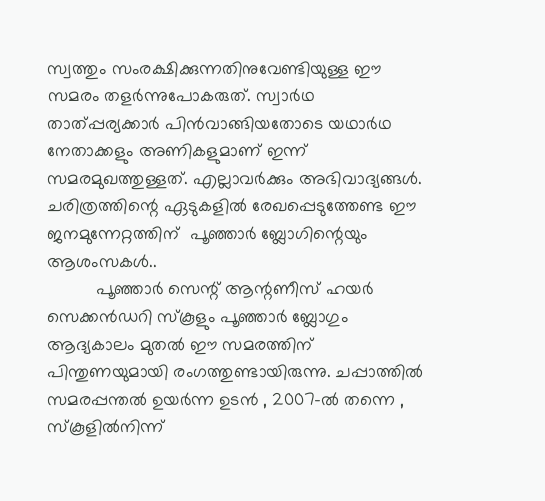സ്വത്തും സംരക്ഷിക്കുന്നതിനുവേണ്ടിയുള്ള ഈ സമരം തളര്‍ന്നുപോകരുത്. സ്വാര്‍ഥ താത്പ്പര്യക്കാര്‍ പിന്‍വാങ്ങിയതോടെ യഥാര്‍ഥ നേതാക്കളും അണികളുമാണ് ഇന്ന് സമരമുഖത്തുള്ളത്. എല്ലാവര്‍ക്കും അഭിവാദ്യങ്ങള്‍. ചരിത്രത്തിന്റെ ഏടുകളില്‍ രേഖപ്പെടുത്തേണ്ട ഈ ജനമുന്നേറ്റത്തിന്  പൂഞ്ഞാര്‍ ബ്ലോഗിന്റെയും ആശംസകള്‍..
          പൂഞ്ഞാര്‍ സെന്റ് ആന്റണീസ് ഹയര്‍ സെക്കന്‍ഡറി സ്കൂളും പൂഞ്ഞാര്‍ ബ്ലോഗും ആദ്യകാലം മുതല്‍ ഈ സമരത്തിന് പിന്തുണയുമായി രംഗത്തുണ്ടായിരുന്നു. ചപ്പാത്തില്‍ സമരപ്പന്തല്‍ ഉയര്‍ന്ന ഉടന്‍ , 2007-ല്‍ തന്നെ , സ്കൂളില്‍നിന്ന്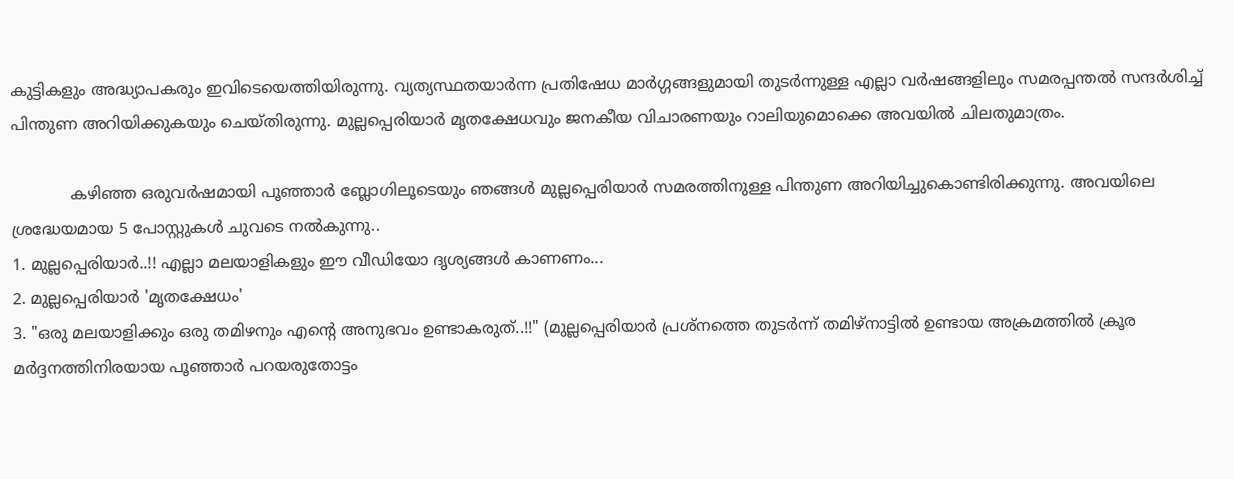കുട്ടികളും അദ്ധ്യാപകരും ഇവിടെയെത്തിയിരുന്നു. വ്യത്യസ്ഥതയാര്‍ന്ന പ്രതിഷേധ മാര്‍ഗ്ഗങ്ങളുമായി തുടര്‍ന്നുള്ള എല്ലാ വര്‍ഷങ്ങളിലും സമരപ്പന്തല്‍ സന്ദര്‍ശിച്ച്  പിന്തുണ അറിയിക്കുകയും ചെയ്തിരുന്നു. മുല്ലപ്പെരിയാര്‍ മൃതക്ഷേധവും ജനകീയ വിചാരണയും റാലിയുമൊക്കെ അവയില്‍ ചിലതുമാത്രം.

            കഴിഞ്ഞ ഒരുവര്‍ഷമായി പൂഞ്ഞാര്‍ ബ്ലോഗിലൂടെയും ഞങ്ങള്‍ മുല്ലപ്പെരിയാര്‍ സമരത്തിനുള്ള പിന്തുണ അറിയിച്ചുകൊണ്ടിരിക്കുന്നു. അവയിലെ ശ്രദ്ധേയമായ 5 പോസ്റ്റുകള്‍ ചുവടെ നല്‍കുന്നു..
1. മുല്ലപ്പെരിയാര്‍..!! എല്ലാ മലയാളികളും ഈ വീഡിയോ ദൃശ്യങ്ങള്‍ കാണണം...
2. മുല്ലപ്പെരിയാര്‍ 'മൃതക്ഷേധം'
3. "ഒരു മലയാളിക്കും ഒരു തമിഴനും എന്റെ അനുഭവം ഉണ്ടാകരുത്..!!" (മുല്ലപ്പെരിയാര്‍ പ്രശ്നത്തെ തുടര്‍ന്ന് തമിഴ്നാട്ടില്‍ ഉണ്ടായ അക്രമത്തില്‍ ക്രൂര മര്‍ദ്ദനത്തിനിരയായ പൂഞ്ഞാര്‍ പറയരുതോട്ടം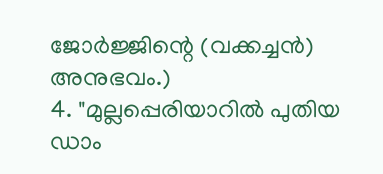ജോര്‍ജ്ജിന്റെ (വക്കച്ചന്‍) അനുഭവം.)
4. "മുല്ലപ്പെരിയാറില്‍ പുതിയ ഡാം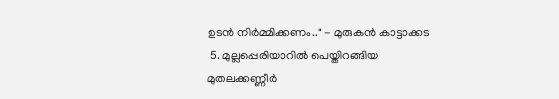ഉടന്‍ നിര്‍മ്മിക്കണം.." - മുരുകന്‍ കാട്ടാക്കട
 5. മുല്ലപ്പെരിയാറില്‍ പെയ്തിറങ്ങിയ മുതലക്കണ്ണീര്‍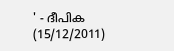' - ദീപിക (15/12/2011)